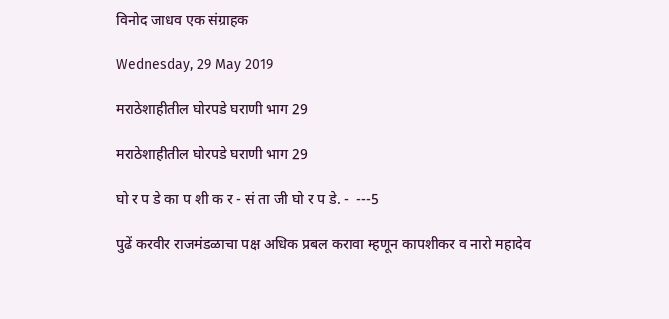विनोद जाधव एक संग्राहक

Wednesday, 29 May 2019

मराठेशाहीतील घोरपडे घराणी भाग 29

मराठेशाहीतील घोरपडे घराणी भाग 29

घो र प डे का प शी क र - सं ता जी घो र प डे. -  ---5

पुढें करवीर राजमंडळाचा पक्ष अधिक प्रबल करावा म्हणून कापशीकर व नारो महादेव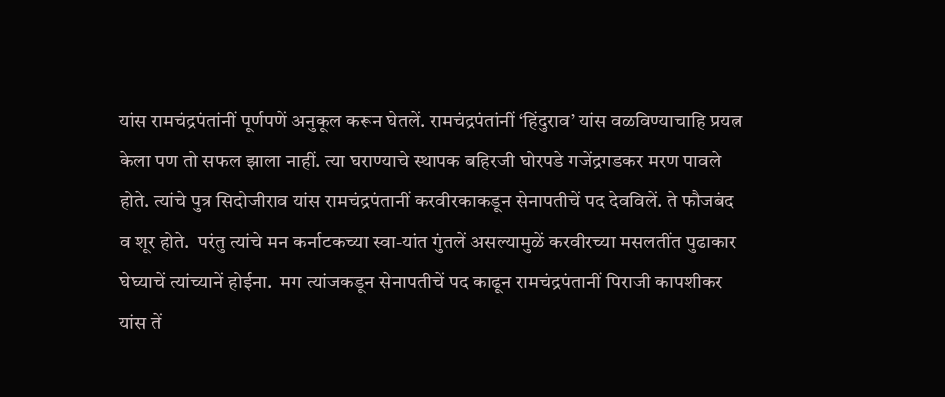यांस रामचंद्रपंतांनीं पूर्णपणें अनुकूल करून घेतलें. रामचंद्रपंतांनीं ‘हिंदुराव’ यांस वळविण्याचाहि प्रयत्न केला पण तो सफल झाला नाहीं. त्या घराण्याचे स्थापक बहिरजी घोरपडे गजेंद्रगडकर मरण पावले होते. त्यांचे पुत्र सिदोजीराव यांस रामचंद्रपंतानीं करवीरकाकडून सेनापतीचें पद देवविलें. ते फौजबंद व शूर होते.  परंतु त्यांचे मन कर्नाटकच्या स्वा-यांत गुंतलें असल्यामुळें करवीरच्या मसलतींत पुढाकार घेघ्याचें त्यांच्यानें होईना.  मग त्यांजकडून सेनापतीचें पद काढून रामचंद्रपंतानीं पिराजी कापशीकर यांस तें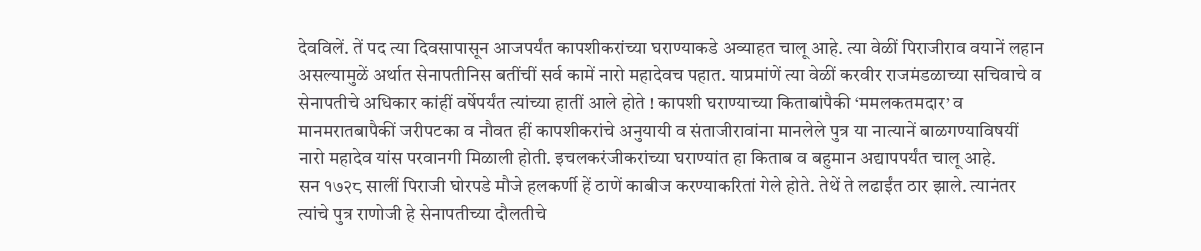देवविलें. तें पद त्या दिवसापासून आजपर्यंत कापशीकरांच्या घराण्याकडे अव्याहत चालू आहे. त्या वेळीं पिराजीराव वयानें लहान असल्यामुळें अर्थात सेनापतीनिस बतींचीं सर्व कामें नारो महादेवच पहात. याप्रमांणें त्या वेळीं करवीर राजमंडळाच्या सचिवाचे व सेनापतीचे अधिकार कांहीं वर्षेपर्यंत त्यांच्या हातीं आले होते ! कापशी घराण्याच्या किताबांपैकी ‘ममलकतमदार’ व मानमरातबापैकीं जरीपटका व नौवत हीं कापशीकरांचे अनुयायी व संताजीरावांना मानलेले पुत्र या नात्यानें बाळगण्याविषयीं नारो महादेव यांस परवानगी मिळाली होती. इचलकरंजीकरांच्या घराण्यांत हा किताब व बहुमान अद्यापपर्यंत चालू आहे.
सन १७२८ सालीं पिराजी घोरपडे मौजे हलकर्णी हें ठाणें काबीज करण्याकरितां गेले होते. तेथें ते लढाईंत ठार झाले. त्यानंतर त्यांचे पुत्र राणोजी हे सेनापतीच्या दौलतीचे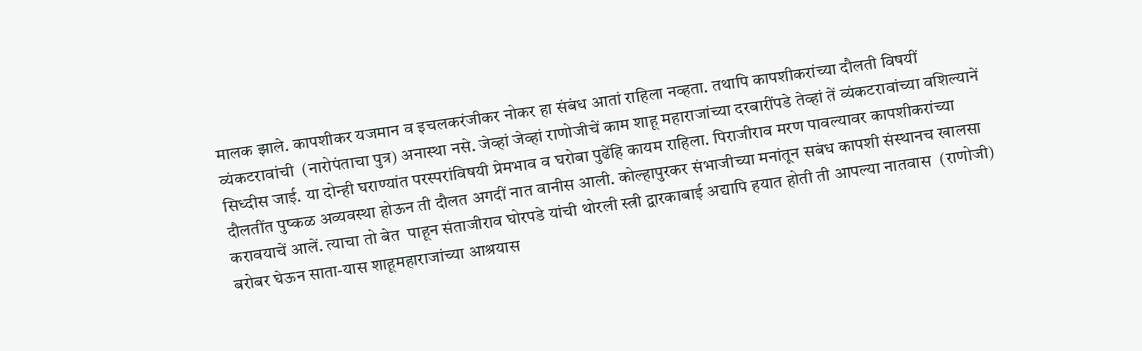मालक झाले. कापशीकर यजमान व इचलकरंजीकर नोकर हा संबंध आतां राहिला नव्हता. तथापि कापशीकरांच्या दौलती विषयीं व्यंकटरावांची  (नारोपंताचा पुत्र) अनास्था नसे. जेव्हां जेव्हां राणोजीचें काम शाहू महाराजांच्या दरबारींपडे तेव्हां तें व्यंकटरावांच्या वशिल्यानें सिध्दीस जाई. या दोन्ही घराण्यांत परस्परांविषयी प्रेमभाव व घरोबा पुढेंहि कायम राहिला. पिराजीराव मरण पावल्यावर कापशीकरांच्या दौलतींत पुष्कळ अव्यवस्था होऊन ती दौलत अगदीं नात वानीस आली. कोल्हापुरकर संभाजीच्या मनांतून सबंध कापशी संस्थानच खालसा करावयाचें आलें. त्याचा तो बेत  पाहून संताजीराव घोरपडे यांची थोरली स्त्री द्वारकाबाई अद्यापि हयात होती ती आपल्या नातवास  (राणोजी) बरोबर घेऊन साता-यास शाहूमहाराजांच्या आश्रयास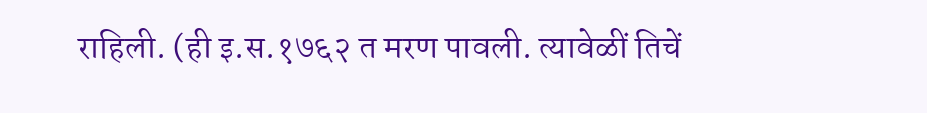राहिली. (ही इ.स.१७६२ त मरण पावली. त्यावेळीं तिचें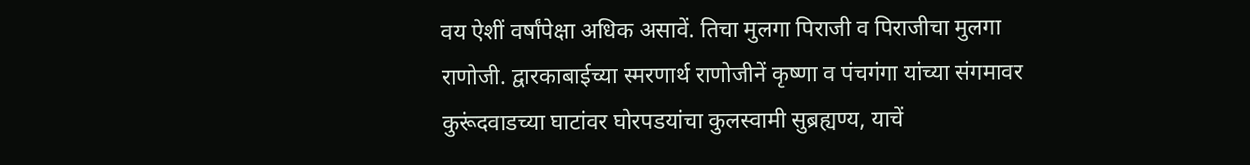वय ऐशीं वर्षांपेक्षा अधिक असावें. तिचा मुलगा पिराजी व पिराजीचा मुलगा राणोजी. द्वारकाबाईच्या स्मरणार्थ राणोजीनें कृष्णा व पंचगंगा यांच्या संगमावर कुरूंदवाडच्या घाटांवर घोरपडयांचा कुलस्वामी सुब्रह्यण्य, याचें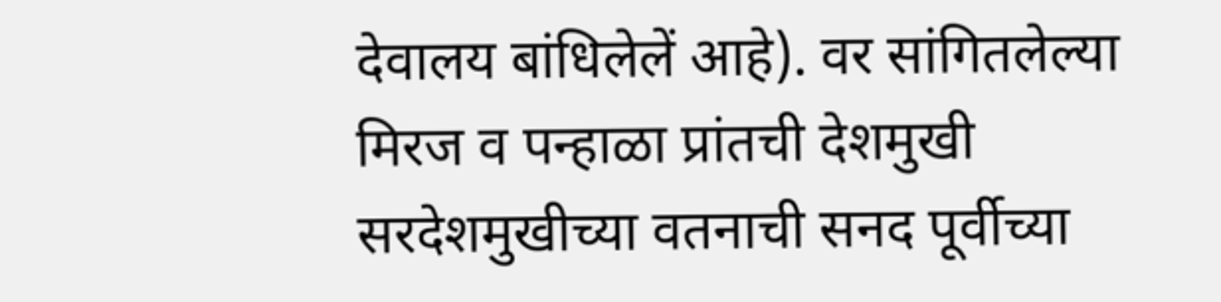देवालय बांधिलेलें आहे). वर सांगितलेल्या मिरज व पन्हाळा प्रांतची देशमुखी सरदेशमुखीच्या वतनाची सनद पूर्वीच्या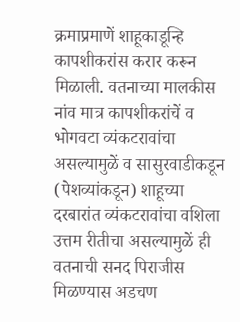क्रमाप्रमाणें शाहूकाडून्हि कापशीकरांस करार करून मिळाली. वतनाच्या मालकीस नांव मात्र कापशीकरांचें व भोगवटा व्यंकटरावांचा असल्यामुळें व सासुरवाडीकडून (पेशव्यांकडून) शाहूच्या दरबारांत व्यंकटरावांचा वशिला उत्तम रीतीचा असल्यामुळें ही वतनाची सनद पिराजीस मिळण्यास अडचण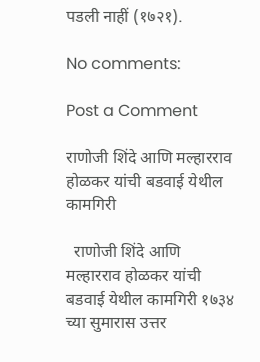पडली नाहीं (१७२१).

No comments:

Post a Comment

राणोजी शिंदे आणि मल्हारराव होळकर यांची बडवाई येथील कामगिरी

  राणोजी शिंदे आणि मल्हारराव होळकर यांची बडवाई येथील कामगिरी १७३४ च्या सुमारास उत्तर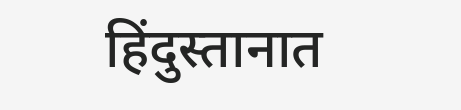हिंदुस्तानात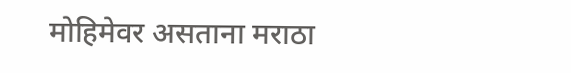मोहिमेवर असताना मराठा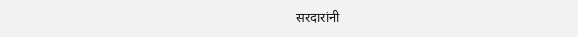सरदारांनी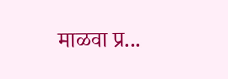माळवा प्र...